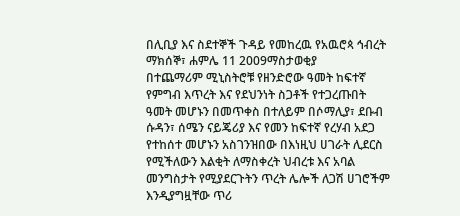በሊቢያ እና ስደተኞች ጉዳይ የመከረዉ የአዉሮጳ ኅብረት
ማክሰኞ፣ ሐምሌ 11 2009ማስታወቂያ
በተጨማሪም ሚኒስትሮቹ የዘንድሮው ዓመት ከፍተኛ የምግብ እጥረት እና የደህንነት ስጋቶች የተጋረጡበት ዓመት መሆኑን በመጥቀስ በተለይም በሶማሊያ፣ ደቡብ ሱዳን፣ ሰሜን ናይጄሪያ እና የመን ከፍተኛ የረሃብ አደጋ የተከሰተ መሆኑን አስገንዝበው በእነዚህ ሀገራት ሊደርስ የሚችለውን እልቂት ለማስቀረት ህብረቱ እና አባል መንግስታት የሚያደርጉትን ጥረት ሌሎች ለጋሽ ሀገሮችም እንዲያግዟቸው ጥሪ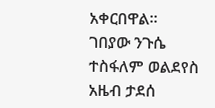አቀርበዋል፡፡
ገበያው ንጉሴ
ተስፋለም ወልደየስ
አዜብ ታደሰ